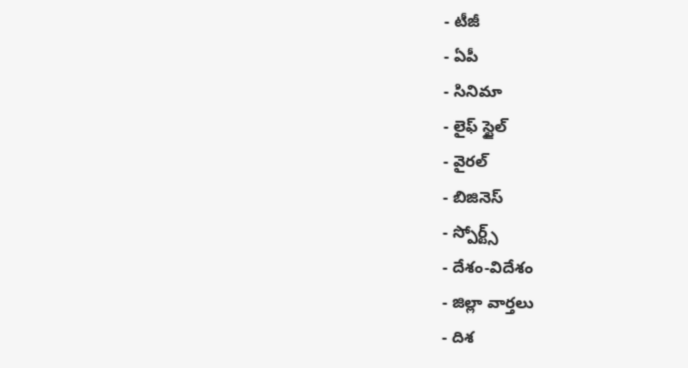- టీజీ
- ఏపీ
- సినిమా
- లైఫ్ స్టైల్
- వైరల్
- బిజినెస్
- స్పోర్ట్స్
- దేశం-విదేశం
- జిల్లా వార్తలు
- దిశ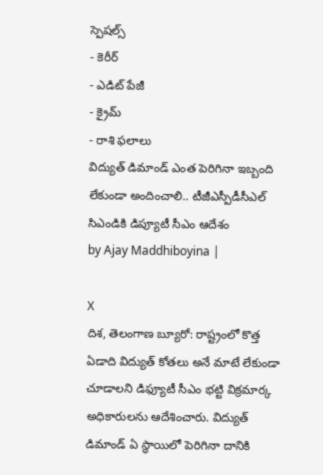స్పెషల్స్
- కెరీర్
- ఎడిట్ పేజీ
- క్రైమ్
- రాశి ఫలాలు
విద్యుత్ డిమాండ్ ఎంత పెరిగినా ఇబ్బంది లేకుండా అందించాలి.. టీజీఎస్పీడీసీఎల్ సిఎండికి డిప్యూటీ సీఎం ఆదేశం
by Ajay Maddhiboyina |

X
దిశ, తెలంగాణ బ్యూరో: రాష్ట్రంలో కొత్త ఏడాది విద్యుత్ కోతలు అనే మాటే లేకుండా చూడాలని డిఫ్యూటీ సీఎం భట్టి విక్రమార్క అధికారులను ఆదేశించారు. విద్యుత్ డిమాండ్ ఏ స్థాయిలో పెరిగినా దానికి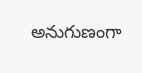అనుగుణంగా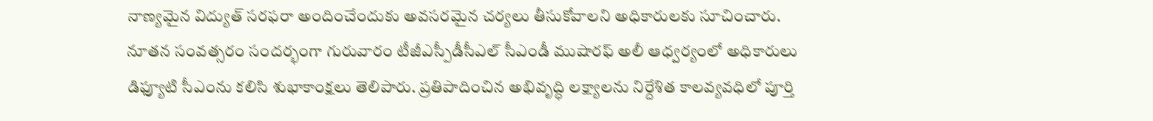నాణ్యమైన విద్యుత్ సరఫరా అందించేందుకు అవసరమైన చర్యలు తీసుకోవాలని అధికారులకు సూచించారు. నూతన సంవత్సరం సందర్భంగా గురువారం టీజీఎస్పీడీసీఎల్ సీఎండీ ముషారఫ్ అలీ ఆధ్వర్యంలో అధికారులు డిఫ్యూటి సీఎంను కలిసి శుభాకాంక్షలు తెలిపారు. ప్రతిపాదించిన అభివృద్ధి లక్ష్యాలను నిర్దేశిత కాలవ్యవధిలో పూర్తి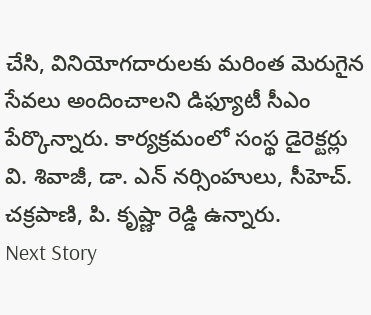చేసి, వినియోగదారులకు మరింత మెరుగైన సేవలు అందించాలని డిఫ్యూటీ సీఎం పేర్కొన్నారు. కార్యక్రమంలో సంస్థ డైరెక్టర్లు వి. శివాజీ, డా. ఎన్ నర్సింహులు, సీహెచ్. చక్రపాణి, పి. కృష్ణా రెడ్డి ఉన్నారు.
Next Story